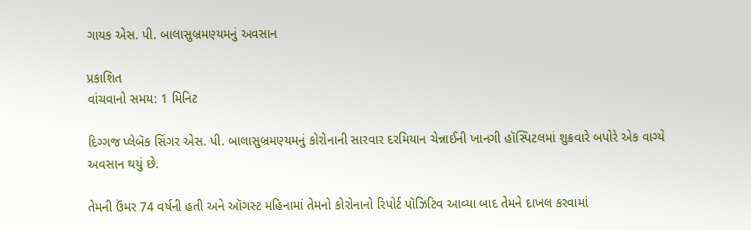ગાયક એસ. પી. બાલાસુબ્રમણ્યમનું અવસાન

પ્રકાશિત
વાંચવાનો સમય: 1 મિનિટ

દિગ્ગજ પ્લેબૅક સિંગર એસ. પી. બાલાસુબ્રમણ્યમનું કોરોનાની સારવાર દરમિયાન ચેન્નાઈની ખાનગી હૉસ્પિટલમાં શુક્રવારે બપોરે એક વાગ્યે અવસાન થયું છે.

તેમની ઉંમર 74 વર્ષની હતી અને ઑગસ્ટ મહિનામાં તેમનો કોરોનાનો રિપોર્ટ પૉઝિટિવ આવ્યા બાદ તેમને દાખલ કરવામાં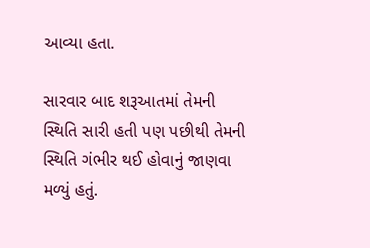આવ્યા હતા.

સારવાર બાદ શરૂઆતમાં તેમની સ્થિતિ સારી હતી પણ પછીથી તેમની સ્થિતિ ગંભીર થઈ હોવાનું જાણવા મળ્યું હતું.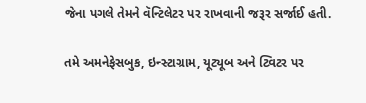જેના પગલે તેમને વૅન્ટિલેટર પર રાખવાની જરૂર સર્જાઈ હતી.

તમે અમનેફેસબુક, ઇન્સ્ટાગ્રામ, યૂટ્યૂબ અને ટ્વિટર પર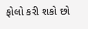ફોલો કરી શકો છો